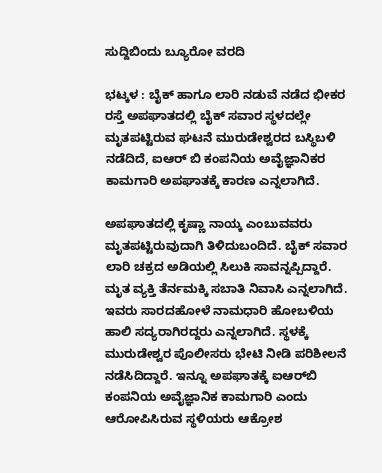ಸುದ್ದಿಬಿಂದು ಬ್ಯೂರೋ ವರದಿ

ಭಟ್ಕಳ : ಬೈಕ್‌ ಹಾಗೂ ಲಾರಿ ನಡುವೆ ನಡೆದ ಭೀಕರ ರಸ್ತೆ ಅಪಘಾತದಲ್ಲಿ ಬೈಕ್‌ ಸವಾರ ಸ್ಥಳದಲ್ಲೇ ಮೃತಪಟ್ಟಿರುವ ಘಟನೆ ಮುರುಡೇಶ್ವರದ ಬಸ್ಥಿಬಳಿ ನಡೆದಿದೆ, ಐಆರ್‌ ಬಿ ಕಂಪನಿಯ ಅವೈಜ್ಞಾನಿಕರ ಕಾಮಗಾರಿ ಅಪಘಾತಕ್ಕೆ ಕಾರಣ ಎನ್ನಲಾಗಿದೆ.

ಅಪಘಾತದಲ್ಲಿ ಕೃಷ್ಣಾ ನಾಯ್ಕ ಎಂಬುವವರು ಮೃತಪಟ್ಟಿರುವುದಾಗಿ ತಿಳಿದುಬಂದಿದೆ. ಬೈಕ್‌ ಸವಾರ ಲಾರಿ ಚಕ್ರದ ಅಡಿಯಲ್ಲಿ ಸಿಲುಕಿ ಸಾವನ್ನಪ್ಪಿದ್ದಾರೆ. ಮೃತ ವ್ಯಕ್ತಿ ತೆರ್ನಮಕ್ಕಿ ಸಬಾತಿ ನಿವಾಸಿ ಎನ್ನಲಾಗಿದೆ. ಇವರು ಸಾರದಹೋಳೆ ನಾಮಧಾರಿ ಹೋಬಳಿಯ ಹಾಲಿ ಸದ್ಯರಾಗಿರದ್ದರು ಎನ್ನಲಾಗಿದೆ. ಸ್ಥಳಕ್ಕೆ ಮುರುಡೇಶ್ವರ ಪೊಲೀಸರು ಭೇಟಿ ನೀಡಿ ಪರಿಶೀಲನೆ ನಡೆಸಿದಿದ್ದಾರೆ. ಇನ್ನೂ ಅಪಘಾತಕ್ಕೆ ಐಆರ್‌ಬಿ ಕಂಪನಿಯ ಅವೈಜ್ಞಾನಿಕ ಕಾಮಗಾರಿ ಎಂದು ಆರೋಪಿಸಿರುವ ಸ್ಥಳಿಯರು ಆಕ್ರೋಶ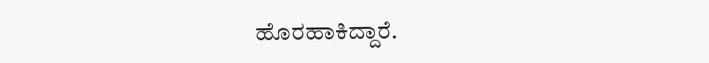ಹೊರಹಾಕಿದ್ದಾರೆ.